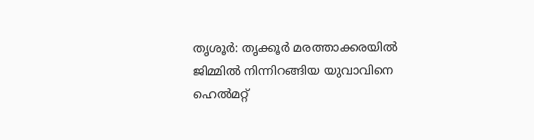തൃശൂർ: തൃക്കൂർ മരത്താക്കരയിൽ ജിമ്മിൽ നിന്നിറങ്ങിയ യുവാവിനെ ഹെൽമറ്റ്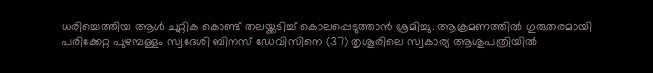ധരിച്ചെത്തിയ ആൾ ചുറ്റിക കൊണ്ട് തലയ്ക്കടിച്ച് കൊലപ്പെടുത്താൻ ശ്രമിച്ചു. ആക്രമണത്തിൽ ഗുരുതരമായി പരിക്കേറ്റ പുഴമ്പള്ളം സ്വദേശി ബിനസ് ഡേവിസിനെ (37) തൃശൂരിലെ സ്വകാര്യ ആശുപത്രിയിൽ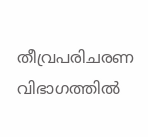തീവ്രപരിചരണ വിഭാഗത്തിൽ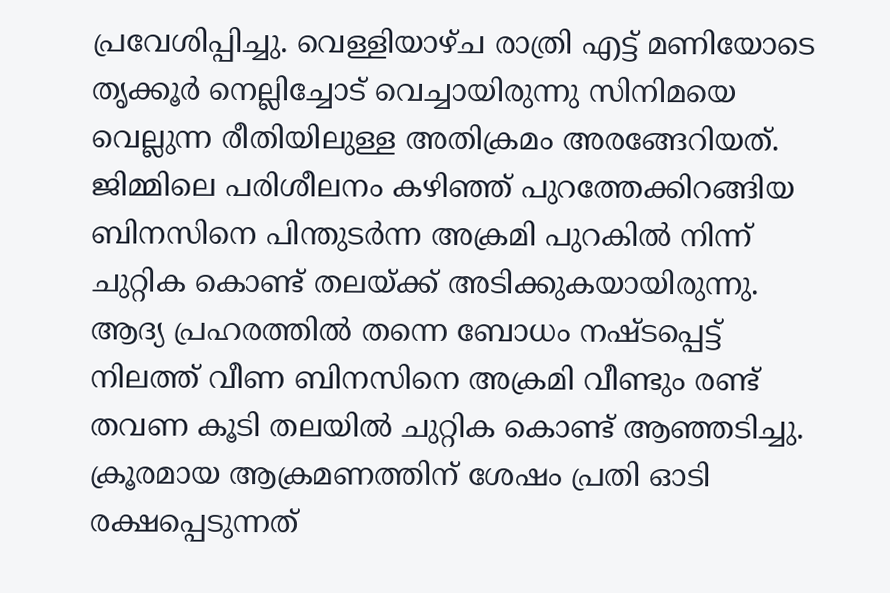പ്രവേശിപ്പിച്ചു. വെള്ളിയാഴ്ച രാത്രി എട്ട് മണിയോടെ തൃക്കൂർ നെല്ലിച്ചോട് വെച്ചായിരുന്നു സിനിമയെ വെല്ലുന്ന രീതിയിലുള്ള അതിക്രമം അരങ്ങേറിയത്.
ജിമ്മിലെ പരിശീലനം കഴിഞ്ഞ് പുറത്തേക്കിറങ്ങിയ ബിനസിനെ പിന്തുടർന്ന അക്രമി പുറകിൽ നിന്ന് ചുറ്റിക കൊണ്ട് തലയ്ക്ക് അടിക്കുകയായിരുന്നു. ആദ്യ പ്രഹരത്തിൽ തന്നെ ബോധം നഷ്ടപ്പെട്ട് നിലത്ത് വീണ ബിനസിനെ അക്രമി വീണ്ടും രണ്ട് തവണ കൂടി തലയിൽ ചുറ്റിക കൊണ്ട് ആഞ്ഞടിച്ചു. ക്രൂരമായ ആക്രമണത്തിന് ശേഷം പ്രതി ഓടി രക്ഷപ്പെടുന്നത്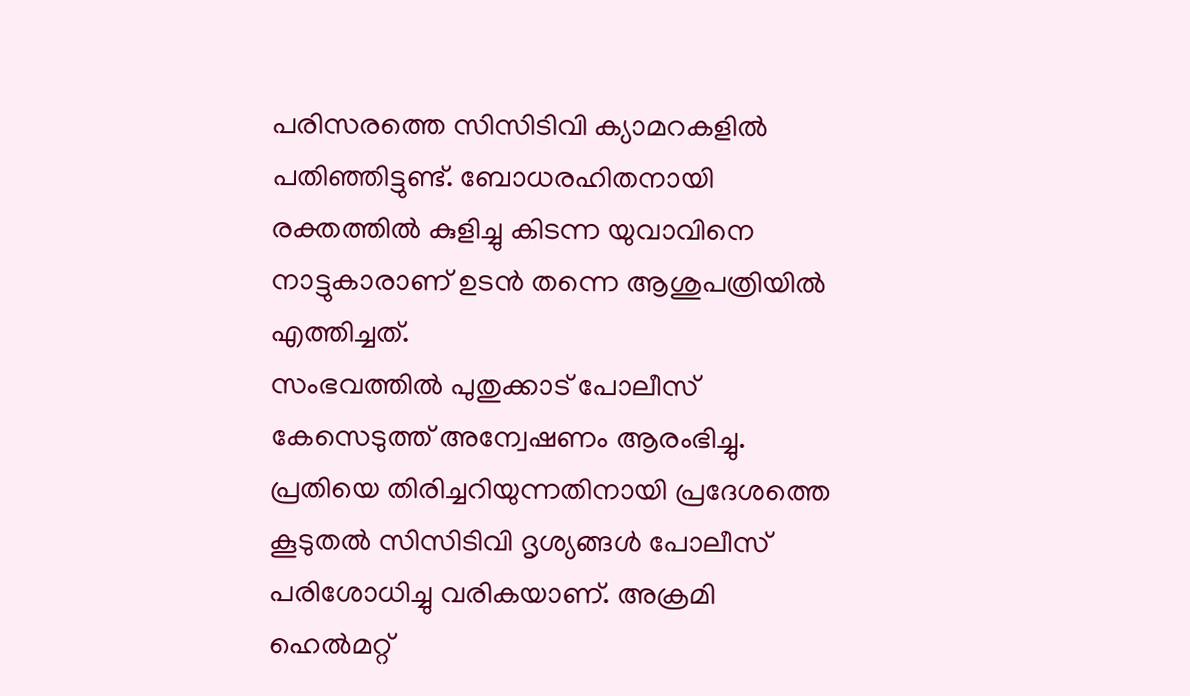പരിസരത്തെ സിസിടിവി ക്യാമറകളിൽ പതിഞ്ഞിട്ടുണ്ട്. ബോധരഹിതനായി രക്തത്തിൽ കുളിച്ചു കിടന്ന യുവാവിനെ നാട്ടുകാരാണ് ഉടൻ തന്നെ ആശുപത്രിയിൽ എത്തിച്ചത്.
സംഭവത്തിൽ പുതുക്കാട് പോലീസ് കേസെടുത്ത് അന്വേഷണം ആരംഭിച്ചു. പ്രതിയെ തിരിച്ചറിയുന്നതിനായി പ്രദേശത്തെ കൂടുതൽ സിസിടിവി ദൃശ്യങ്ങൾ പോലീസ് പരിശോധിച്ചു വരികയാണ്. അക്രമി ഹെൽമറ്റ്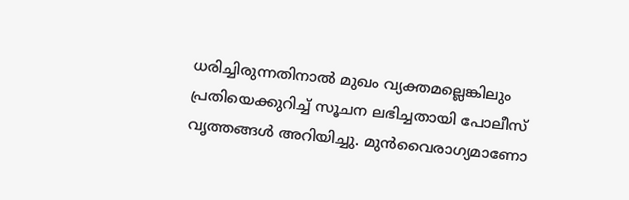ധരിച്ചിരുന്നതിനാൽ മുഖം വ്യക്തമല്ലെങ്കിലും പ്രതിയെക്കുറിച്ച് സൂചന ലഭിച്ചതായി പോലീസ് വൃത്തങ്ങൾ അറിയിച്ചു. മുൻവൈരാഗ്യമാണോ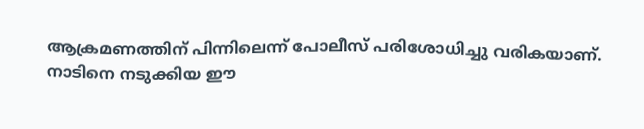ആക്രമണത്തിന് പിന്നിലെന്ന് പോലീസ് പരിശോധിച്ചു വരികയാണ്. നാടിനെ നടുക്കിയ ഈ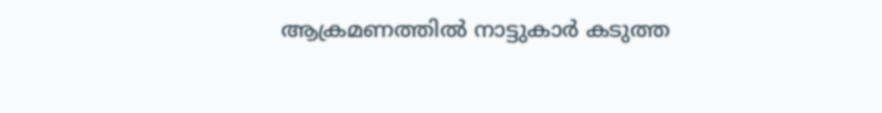ആക്രമണത്തിൽ നാട്ടുകാർ കടുത്ത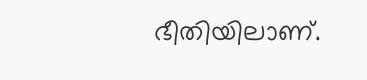ഭീതിയിലാണ്.